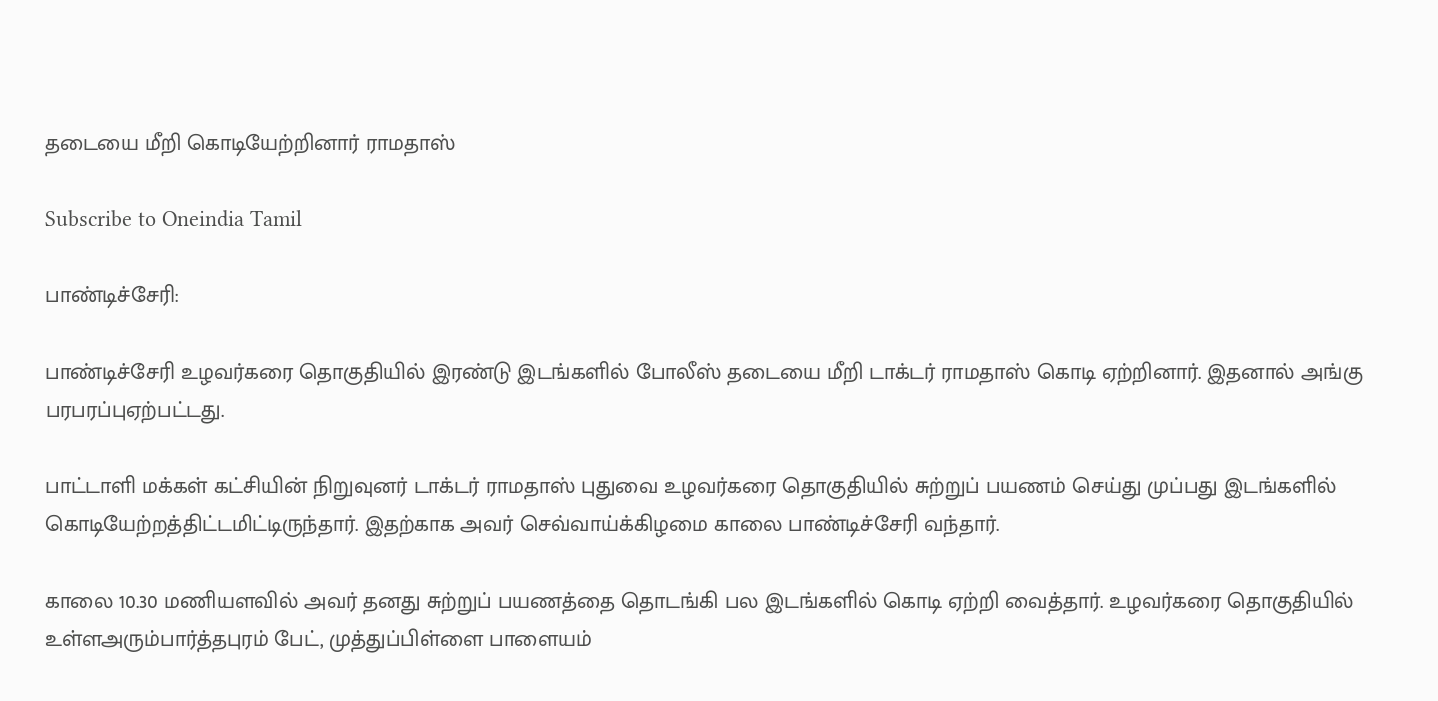தடையை மீறி கொடியேற்றினார் ராமதாஸ்

Subscribe to Oneindia Tamil

பாண்டிச்சேரி:

பாண்டிச்சேரி உழவர்கரை தொகுதியில் இரண்டு இடங்களில் போலீஸ் தடையை மீறி டாக்டர் ராமதாஸ் கொடி ஏற்றினார். இதனால் அங்கு பரபரப்புஏற்பட்டது.

பாட்டாளி மக்கள் கட்சியின் நிறுவுனர் டாக்டர் ராமதாஸ் புதுவை உழவர்கரை தொகுதியில் சுற்றுப் பயணம் செய்து முப்பது இடங்களில் கொடியேற்றத்திட்டமிட்டிருந்தார். இதற்காக அவர் செவ்வாய்க்கிழமை காலை பாண்டிச்சேரி வந்தார்.

காலை 10.30 மணியளவில் அவர் தனது சுற்றுப் பயணத்தை தொடங்கி பல இடங்களில் கொடி ஏற்றி வைத்தார். உழவர்கரை தொகுதியில் உள்ளஅரும்பார்த்தபுரம் பேட், முத்துப்பிள்ளை பாளையம்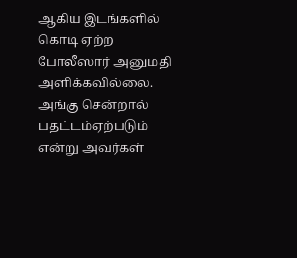ஆகிய இடங்களில் கொடி ஏற்ற போலீஸார் அனுமதி அளிக்கவில்லை. அங்கு சென்றால் பதட்டம்ஏற்படும் என்று அவர்கள்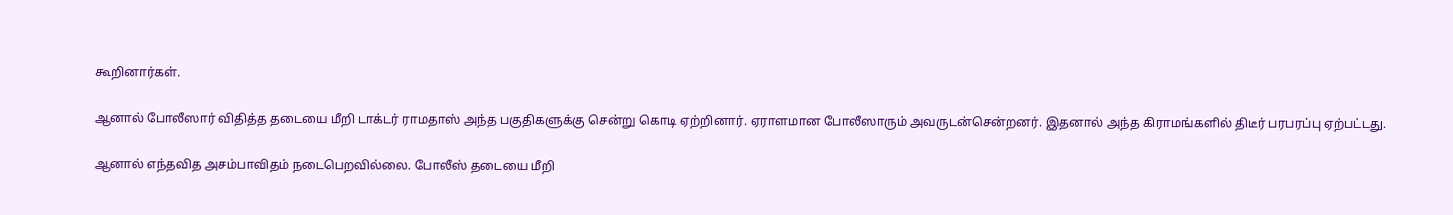கூறினார்கள்.

ஆனால் போலீஸார் விதித்த தடையை மீறி டாக்டர் ராமதாஸ் அந்த பகுதிகளுக்கு சென்று கொடி ஏற்றினார். ஏராளமான போலீஸாரும் அவருடன்சென்றனர். இதனால் அந்த கிராமங்களில் திடீர் பரபரப்பு ஏற்பட்டது.

ஆனால் எந்தவித அசம்பாவிதம் நடைபெறவில்லை. போலீஸ் தடையை மீறி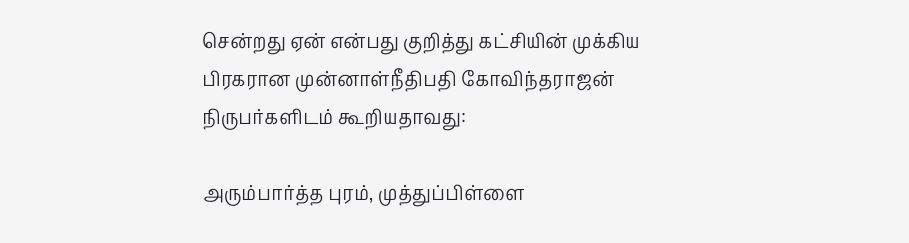சென்றது ஏன் என்பது குறித்து கட்சியின் முக்கிய பிரகரான முன்னாள்நீதிபதி கோவிந்தராஜன் நிருபர்களிடம் கூறியதாவது:

அரும்பார்த்த புரம், முத்துப்பிள்ளை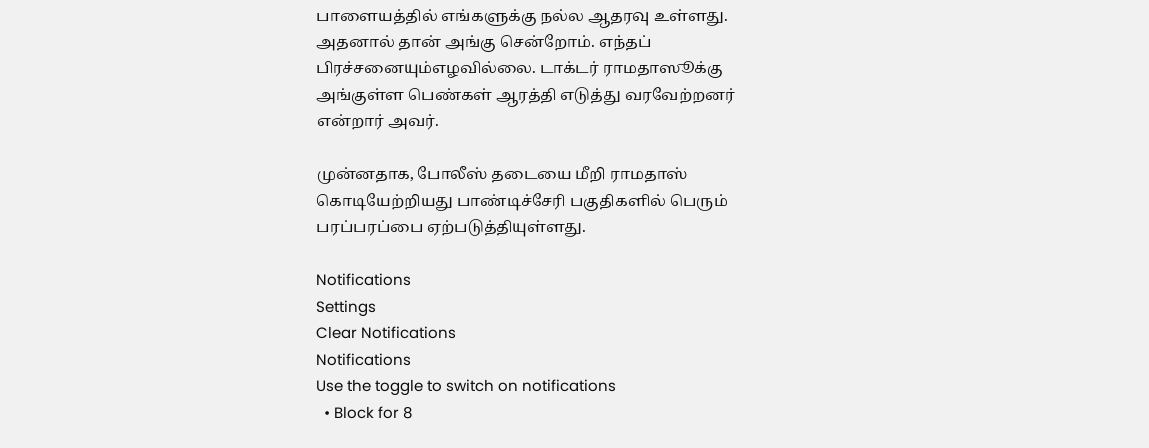பாளையத்தில் எங்களுக்கு நல்ல ஆதரவு உள்ளது. அதனால் தான் அங்கு சென்றோம். எந்தப் பிரச்சனையும்எழவில்லை. டாக்டர் ராமதாஸூக்கு அங்குள்ள பெண்கள் ஆரத்தி எடுத்து வரவேற்றனர் என்றார் அவர்.

முன்னதாக, போலீஸ் தடையை மீறி ராமதாஸ் கொடியேற்றியது பாண்டிச்சேரி பகுதிகளில் பெரும் பரப்பரப்பை ஏற்படுத்தியுள்ளது.

Notifications
Settings
Clear Notifications
Notifications
Use the toggle to switch on notifications
  • Block for 8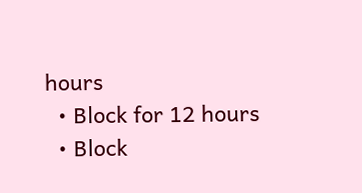hours
  • Block for 12 hours
  • Block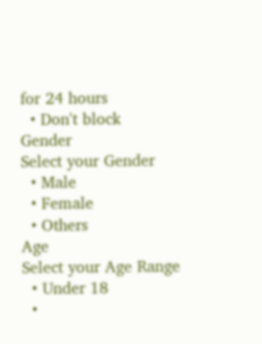for 24 hours
  • Don't block
Gender
Select your Gender
  • Male
  • Female
  • Others
Age
Select your Age Range
  • Under 18
  •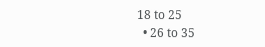18 to 25
  • 26 to 35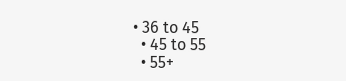• 36 to 45
  • 45 to 55
  • 55+